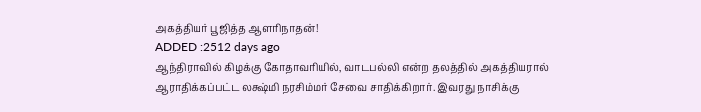அகத்தியர் பூஜித்த ஆளரிநாதன்!
ADDED :2512 days ago
ஆந்திராவில் கிழக்கு கோதாவரியில், வாடபல்லி என்ற தலத்தில் அகத்தியரால் ஆராதிக்கப்பட்ட லக்ஷ்மி நரசிம்மர் சேவை சாதிக்கிறார். இவரது நாசிக்கு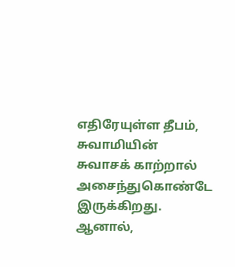எதிரேயுள்ள தீபம், சுவாமியின் சுவாசக் காற்றால் அசைந்துகொண்டே இருக்கிறது. ஆனால்,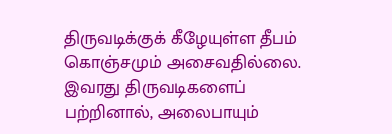திருவடிக்குக் கீழேயுள்ள தீபம் கொஞ்சமும் அசைவதில்லை. இவரது திருவடிகளைப் பற்றினால், அலைபாயும்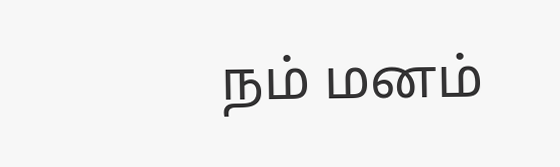நம் மனம்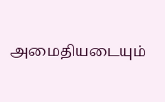அமைதியடையும்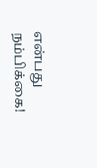என்பது நம்பிக்கை!